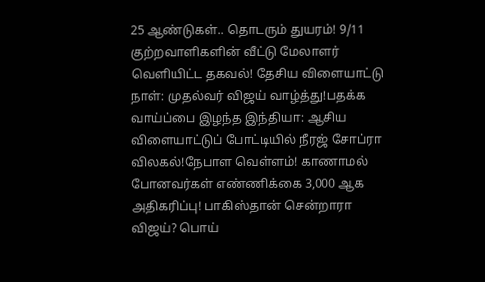25 ஆண்டுகள்.. தொடரும் துயரம்! 9/11 குற்றவாளிகளின் வீட்டு மேலாளர் வெளியிட்ட தகவல்! தேசிய விளையாட்டு நாள்: முதல்வர் விஜய் வாழ்த்து!பதக்க வாய்ப்பை இழந்த இந்தியா: ஆசிய விளையாட்டுப் போட்டியில் நீரஜ் சோப்ரா விலகல்!நேபாள வெள்ளம்! காணாமல் போனவர்கள் எண்ணிக்கை 3,000 ஆக அதிகரிப்பு! பாகிஸ்தான் சென்றாரா விஜய்? பொய்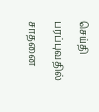செய்தி பரப்புவதில் சாதனை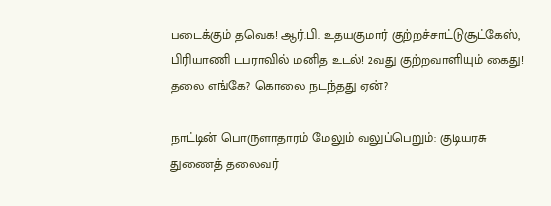படைக்கும் தவெக! ஆர்.பி. உதயகுமார் குற்றச்சாட்டுசூட்கேஸ், பிரியாணி டபராவில் மனித உடல்! 2வது குற்றவாளியும் கைது! தலை எங்கே? கொலை நடந்தது ஏன்?

நாட்டின் பொருளாதாரம் மேலும் வலுப்பெறும்: குடியரசு துணைத் தலைவர்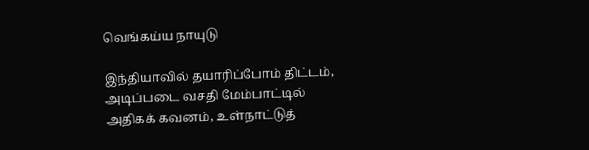வெங்கய்ய நாயுடு

இந்தியாவில் தயாரிப்போம் திட்டம், அடிப்படை வசதி மேம்பாட்டில் அதிகக் கவனம், உள்நாட்டுத்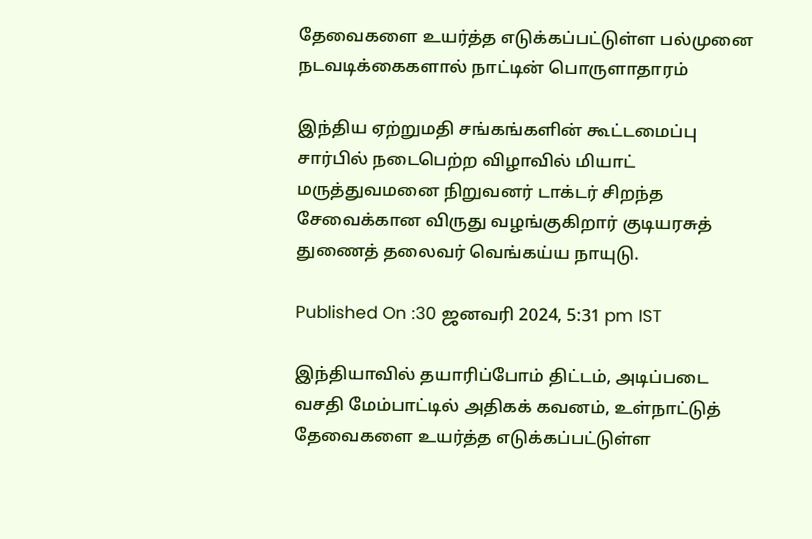தேவைகளை உயர்த்த எடுக்கப்பட்டுள்ள பல்முனை நடவடிக்கைகளால் நாட்டின் பொருளாதாரம்

இந்திய ஏற்றுமதி சங்கங்களின் கூட்டமைப்பு சார்பில் நடைபெற்ற விழாவில் மியாட் மருத்துவமனை நிறுவனர் டாக்டர் சிறந்த சேவைக்கான விருது வழங்குகிறார் குடியரசுத் துணைத் தலைவர் வெங்கய்ய நாயுடு.

Published On :30 ஜனவரி 2024, 5:31 pm IST

இந்தியாவில் தயாரிப்போம் திட்டம், அடிப்படை வசதி மேம்பாட்டில் அதிகக் கவனம், உள்நாட்டுத் தேவைகளை உயர்த்த எடுக்கப்பட்டுள்ள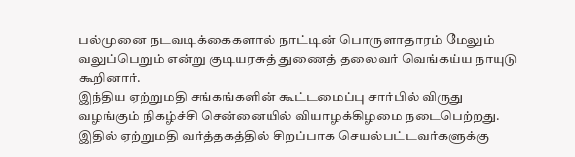பல்முனை நடவடிக்கைகளால் நாட்டின் பொருளாதாரம் மேலும் வலுப்பெறும் என்று குடியரசுத் துணைத் தலைவர் வெங்கய்ய நாயுடு கூறினார்.
இந்திய ஏற்றுமதி சங்கங்களின் கூட்டமைப்பு சார்பில் விருது வழங்கும் நிகழ்ச்சி சென்னையில் வியாழக்கிழமை நடைபெற்றது. இதில் ஏற்றுமதி வர்த்தகத்தில் சிறப்பாக செயல்பட்டவர்களுக்கு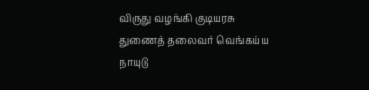விருது வழங்கி குடியரசு துணைத் தலைவர் வெங்கய்ய நாயுடு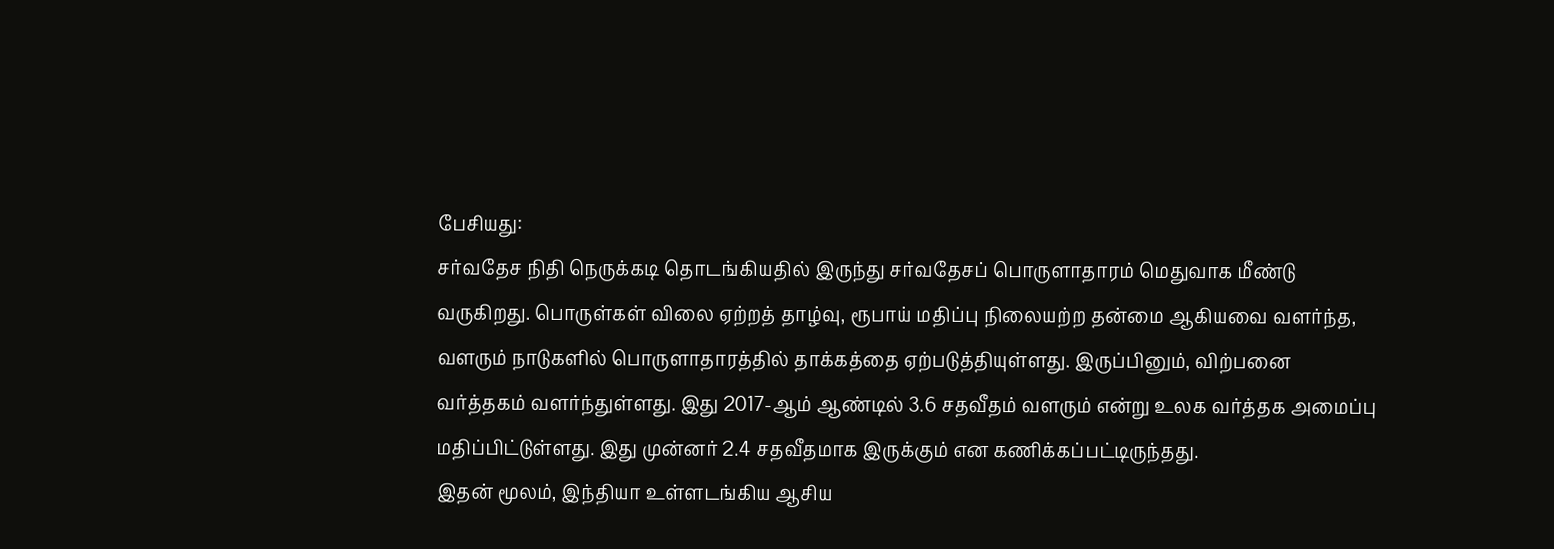பேசியது:
சர்வதேச நிதி நெருக்கடி தொடங்கியதில் இருந்து சர்வதேசப் பொருளாதாரம் மெதுவாக மீண்டு வருகிறது. பொருள்கள் விலை ஏற்றத் தாழ்வு, ரூபாய் மதிப்பு நிலையற்ற தன்மை ஆகியவை வளர்ந்த, வளரும் நாடுகளில் பொருளாதாரத்தில் தாக்கத்தை ஏற்படுத்தியுள்ளது. இருப்பினும், விற்பனை வர்த்தகம் வளர்ந்துள்ளது. இது 2017-ஆம் ஆண்டில் 3.6 சதவீதம் வளரும் என்று உலக வர்த்தக அமைப்பு மதிப்பிட்டுள்ளது. இது முன்னர் 2.4 சதவீதமாக இருக்கும் என கணிக்கப்பட்டிருந்தது.
இதன் மூலம், இந்தியா உள்ளடங்கிய ஆசிய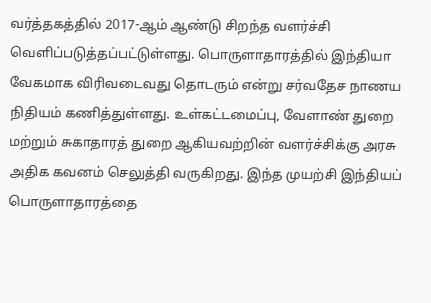வர்த்தகத்தில் 2017-ஆம் ஆண்டு சிறந்த வளர்ச்சி வெளிப்படுத்தப்பட்டுள்ளது. பொருளாதாரத்தில் இந்தியா வேகமாக விரிவடைவது தொடரும் என்று சர்வதேச நாணய நிதியம் கணித்துள்ளது. உள்கட்டமைப்பு, வேளாண் துறை மற்றும் சுகாதாரத் துறை ஆகியவற்றின் வளர்ச்சிக்கு அரசு அதிக கவனம் செலுத்தி வருகிறது. இந்த முயற்சி இந்தியப் பொருளாதாரத்தை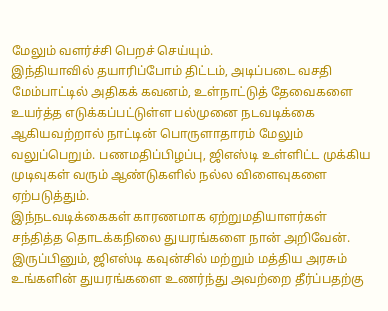மேலும் வளர்ச்சி பெறச் செய்யும்.
இந்தியாவில் தயாரிப்போம் திட்டம், அடிப்படை வசதி மேம்பாட்டில் அதிகக் கவனம், உள்நாட்டுத் தேவைகளை உயர்த்த எடுக்கப்பட்டுள்ள பல்முனை நடவடிக்கை ஆகியவற்றால் நாட்டின் பொருளாதாரம் மேலும் வலுப்பெறும். பணமதிப்பிழப்பு, ஜிஎஸ்டி உள்ளிட்ட முக்கிய முடிவுகள் வரும் ஆண்டுகளில் நல்ல விளைவுகளை ஏற்படுத்தும்.
இந்நடவடிக்கைகள் காரணமாக ஏற்றுமதியாளர்கள் சந்தித்த தொடக்கநிலை துயரங்களை நான் அறிவேன். இருப்பினும், ஜிஎஸ்டி கவுன்சில் மற்றும் மத்திய அரசும் உங்களின் துயரங்களை உணர்ந்து அவற்றை தீர்ப்பதற்கு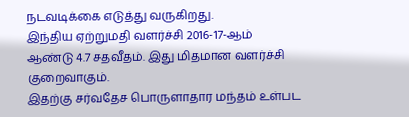நடவடிக்கை எடுத்து வருகிறது.
இந்திய ஏற்றுமதி வளர்ச்சி 2016-17-ஆம் ஆண்டு 4.7 சதவீதம். இது மிதமான வளர்ச்சி குறைவாகும்.
இதற்கு சர்வதேச பொருளாதார மந்தம் உள்பட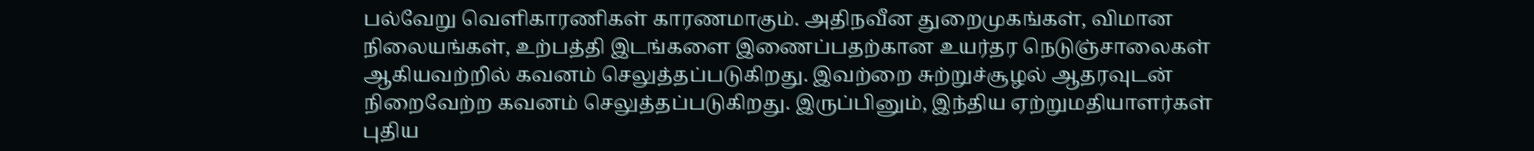பல்வேறு வெளிகாரணிகள் காரணமாகும். அதிநவீன துறைமுகங்கள், விமான நிலையங்கள், உற்பத்தி இடங்களை இணைப்பதற்கான உயர்தர நெடுஞ்சாலைகள் ஆகியவற்றில் கவனம் செலுத்தப்படுகிறது. இவற்றை சுற்றுச்சூழல் ஆதரவுடன் நிறைவேற்ற கவனம் செலுத்தப்படுகிறது. இருப்பினும், இந்திய ஏற்றுமதியாளர்கள் புதிய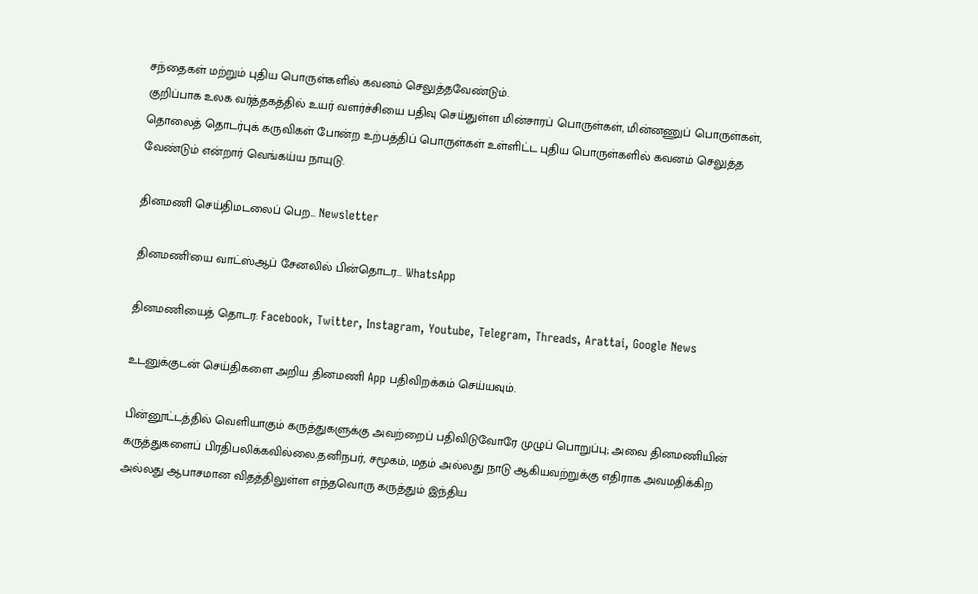சந்தைகள் மற்றும் புதிய பொருள்களில் கவனம் செலுத்தவேண்டும்.
குறிப்பாக உலக வர்த்தகத்தில் உயர் வளர்ச்சியை பதிவு செய்துள்ள மின்சாரப் பொருள்கள், மின்னணுப் பொருள்கள், தொலைத் தொடர்புக் கருவிகள் போன்ற உற்பத்திப் பொருள்கள் உள்ளிட்ட புதிய பொருள்களில் கவனம் செலுத்த வேண்டும் என்றார் வெங்கய்ய நாயுடு.

தினமணி செய்திமடலைப் பெற... Newsletter

தினமணி'யை வாட்ஸ்ஆப் சேனலில் பின்தொடர... WhatsApp

தினமணியைத் தொடர: Facebook, Twitter, Instagram, Youtube, Telegram, Threads, Arattai, Google News

உடனுக்குடன் செய்திகளை அறிய தினமணி App பதிவிறக்கம் செய்யவும்.

பின்னூட்டத்தில் வெளியாகும் கருத்துகளுக்கு அவற்றைப் பதிவிடுவோரே முழுப் பொறுப்பு; அவை தினமணியின் கருத்துகளைப் பிரதிபலிக்கவில்லை.தனிநபர், சமூகம், மதம் அல்லது நாடு ஆகியவற்றுக்கு எதிராக அவமதிக்கிற அல்லது ஆபாசமான விதத்திலுள்ள எந்தவொரு கருத்தும் இந்திய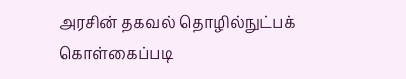அரசின் தகவல் தொழில்நுட்பக் கொள்கைப்படி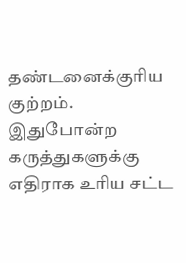தண்டனைக்குரிய குற்றம். இதுபோன்ற கருத்துகளுக்கு எதிராக உரிய சட்ட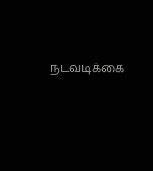நடவடிக்கை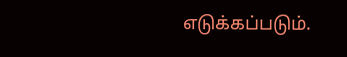எடுக்கப்படும்.